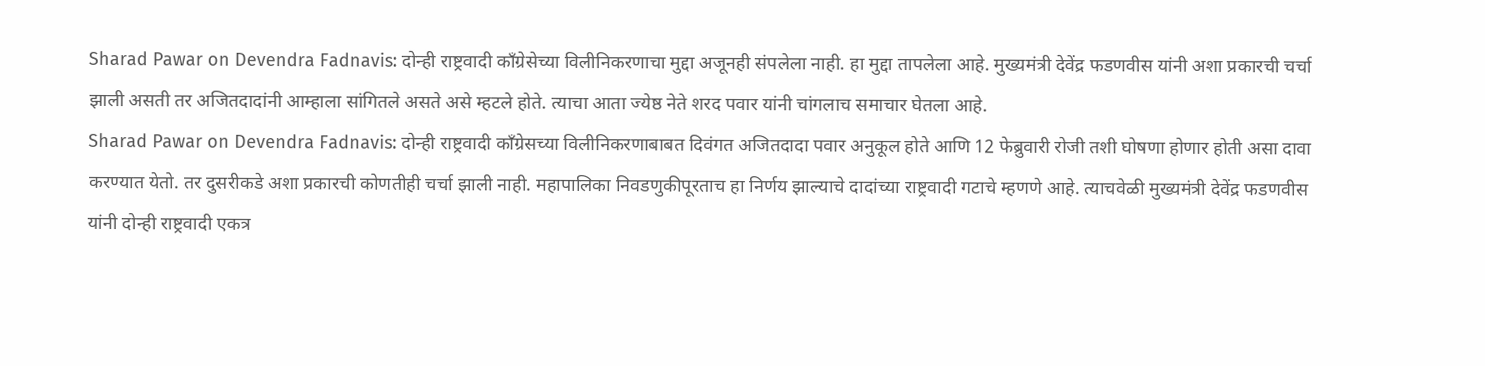Sharad Pawar on Devendra Fadnavis: दोन्ही राष्ट्रवादी काँग्रेसेच्या विलीनिकरणाचा मुद्दा अजूनही संपलेला नाही. हा मुद्दा तापलेला आहे. मुख्यमंत्री देवेंद्र फडणवीस यांनी अशा प्रकारची चर्चा झाली असती तर अजितदादांनी आम्हाला सांगितले असते असे म्हटले होते. त्याचा आता ज्येष्ठ नेते शरद पवार यांनी चांगलाच समाचार घेतला आहे.
Sharad Pawar on Devendra Fadnavis: दोन्ही राष्ट्रवादी काँग्रेसच्या विलीनिकरणाबाबत दिवंगत अजितदादा पवार अनुकूल होते आणि 12 फेब्रुवारी रोजी तशी घोषणा होणार होती असा दावा करण्यात येतो. तर दुसरीकडे अशा प्रकारची कोणतीही चर्चा झाली नाही. महापालिका निवडणुकीपूरताच हा निर्णय झाल्याचे दादांच्या राष्ट्रवादी गटाचे म्हणणे आहे. त्याचवेळी मुख्यमंत्री देवेंद्र फडणवीस यांनी दोन्ही राष्ट्रवादी एकत्र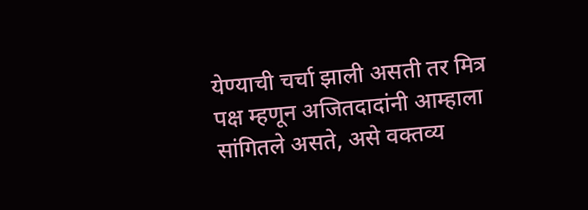येण्याची चर्चा झाली असती तर मित्र पक्ष म्हणून अजितदादांनी आम्हाला सांगितले असते, असे वक्तव्य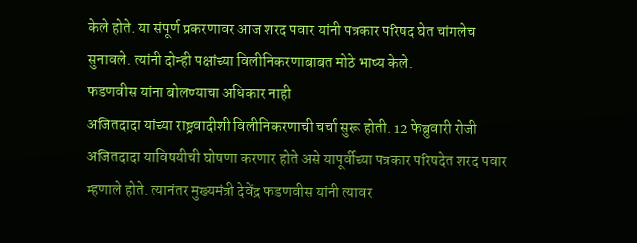केले होते. या संपूर्ण प्रकरणावर आज शरद पवार यांनी पत्रकार परिषद घेत चांगलेच सुनावले. त्यांनी दोन्ही पक्षांच्या विलीनिकरणाबाबत मोठे भाष्य केले.
फडणवीस यांना बोलण्याचा अधिकार नाही
अजितदादा यांच्या राष्ट्रवादीशी विलीनिकरणाची चर्चा सुरू होती. 12 फेब्रुवारी रोजी अजितदादा याविषयीची घोषणा करणार होते असे यापूर्वीच्या पत्रकार परिषदेत शरद पवार म्हणाले होते. त्यानंतर मुख्यमंत्री देवेंद्र फडणवीस यांनी त्यावर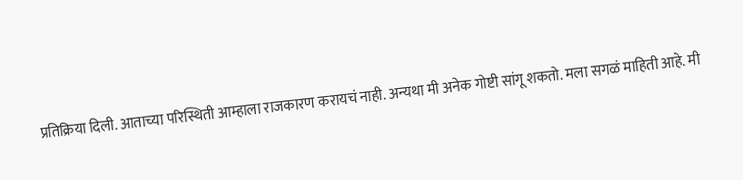प्रतिक्रिया दिली. आताच्या परिस्थिती आम्हाला राजकारण करायचं नाही. अन्यथा मी अनेक गोष्टी सांगू शकतो. मला सगळं माहिती आहे. मी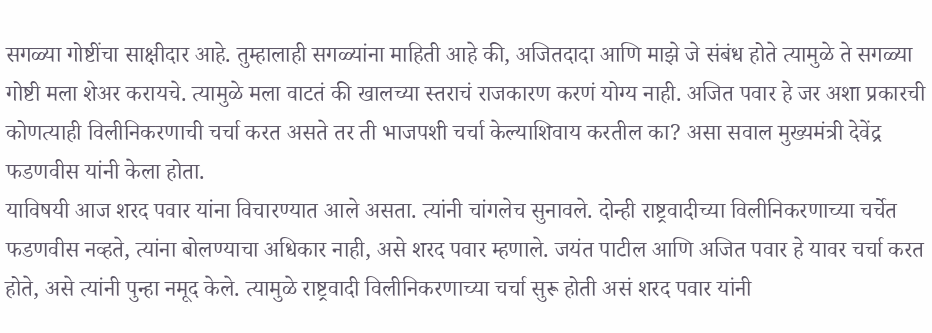सगळ्या गोष्टींचा साक्षीदार आहे. तुम्हालाही सगळ्यांना माहिती आहे की, अजितदादा आणि माझे जे संबंध होते त्यामुळे ते सगळ्या गोष्टी मला शेअर करायचे. त्यामुळे मला वाटतं की खालच्या स्तराचं राजकारण करणं योग्य नाही. अजित पवार हे जर अशा प्रकारची कोणत्याही विलीनिकरणाची चर्चा करत असते तर ती भाजपशी चर्चा केल्याशिवाय करतील का? असा सवाल मुख्यमंत्री देवेंद्र फडणवीस यांनी केला होता.
याविषयी आज शरद पवार यांना विचारण्यात आले असता. त्यांनी चांगलेच सुनावले. दोन्ही राष्ट्रवादीच्या विलीनिकरणाच्या चर्चेत फडणवीस नव्हते, त्यांना बोलण्याचा अधिकार नाही, असे शरद पवार म्हणाले. जयंत पाटील आणि अजित पवार हे यावर चर्चा करत होते, असे त्यांनी पुन्हा नमूद केले. त्यामुळे राष्ट्रवादी विलीनिकरणाच्या चर्चा सुरू होती असं शरद पवार यांनी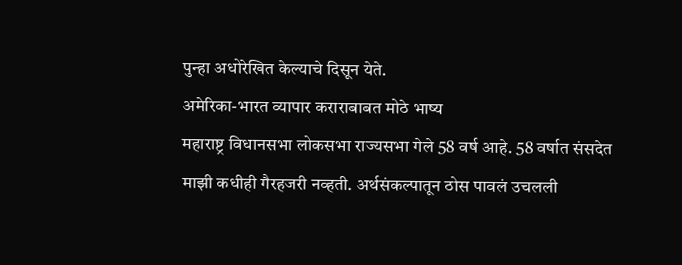पुन्हा अधोरेखित केल्याचे दिसून येते.
अमेरिका-भारत व्यापार कराराबाबत मोठे भाष्य
महाराष्ट्र विधानसभा लोकसभा राज्यसभा गेले 58 वर्ष आहे. 58 वर्षात संसदेत माझी कधीही गैरहजरी नव्हती. अर्थसंकल्पातून ठोस पावलं उचलली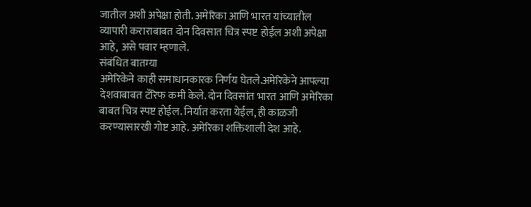जातील अशी अपेक्षा होती. अमेरिका आणि भारत यांच्यातील व्यापारी कराराबाबत दोन दिवसात चित्र स्पष्ट होईल अशी अपेक्षा आहे, असे पवार म्हणाले.
संबंधित बातम्या
अमेरिकेने काही समाधानकारक निर्णय घेतले.अमेरिकेने आपल्या देशवाबाबत टॅरिफ कमी केले. दोन दिवसांत भारत आणि अमेरिका बाबत चित्र स्पष्ट होईल. निर्यात करता येईल, ही काळजी करण्यासारखी गोष्ट आहे. अमेरिका शक्तिशाली देश आहे.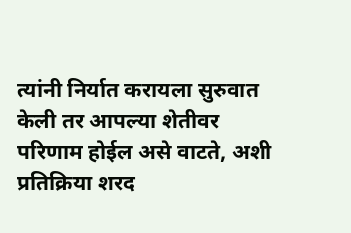त्यांनी निर्यात करायला सुरुवात केली तर आपल्या शेतीवर परिणाम होईल असे वाटते, अशी प्रतिक्रिया शरद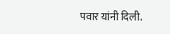पवार यांनी दिली.